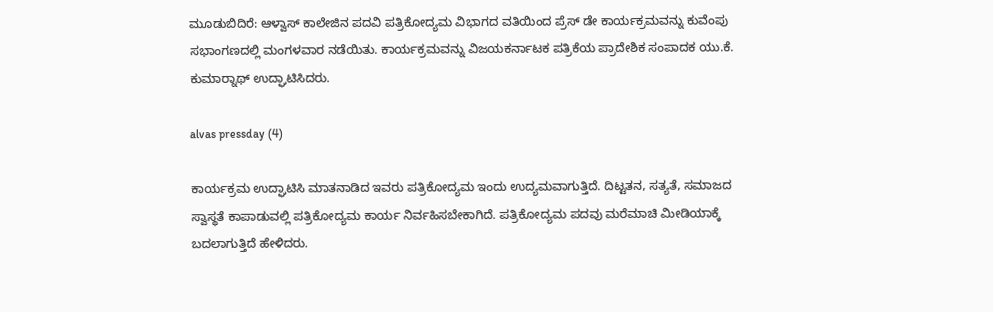ಮೂಡುಬಿದಿರೆ: ಆಳ್ವಾಸ್ ಕಾಲೇಜಿನ ಪದವಿ ಪತ್ರಿಕೋದ್ಯಮ ವಿಭಾಗದ ವತಿಯಿಂದ ಪ್ರೆಸ್ ಡೇ ಕಾರ್ಯಕ್ರಮವನ್ನು ಕುವೆಂಪು ಸಭಾಂಗಣದಲ್ಲಿ ಮಂಗಳವಾರ ನಡೆಯಿತು. ಕಾರ್ಯಕ್ರಮವನ್ನು ವಿಜಯಕರ್ನಾಟಕ ಪತ್ರಿಕೆಯ ಪ್ರಾದೇಶಿಕ ಸಂಪಾದಕ ಯು.ಕೆ. ಕುಮಾರ್‍ನಾಥ್ ಉದ್ಘಾಟಿಸಿದರು.

alvas pressday (4)

ಕಾರ್ಯಕ್ರಮ ಉದ್ಘಾಟಿಸಿ ಮಾತನಾಡಿದ ಇವರು ಪತ್ರಿಕೋದ್ಯಮ ಇಂದು ಉದ್ಯಮವಾಗುತ್ತಿದೆ. ದಿಟ್ಟತನ, ಸತ್ಯತೆ, ಸಮಾಜದ ಸ್ವಾಸ್ಥತೆ ಕಾಪಾಡುವಲ್ಲಿ ಪತ್ರಿಕೋದ್ಯಮ ಕಾರ್ಯ ನಿರ್ವಹಿಸಬೇಕಾಗಿದೆ. ಪತ್ರಿಕೋದ್ಯಮ ಪದವು ಮರೆಮಾಚಿ ಮೀಡಿಯಾಕ್ಕೆ ಬದಲಾಗುತ್ತಿದೆ ಹೇಳಿದರು.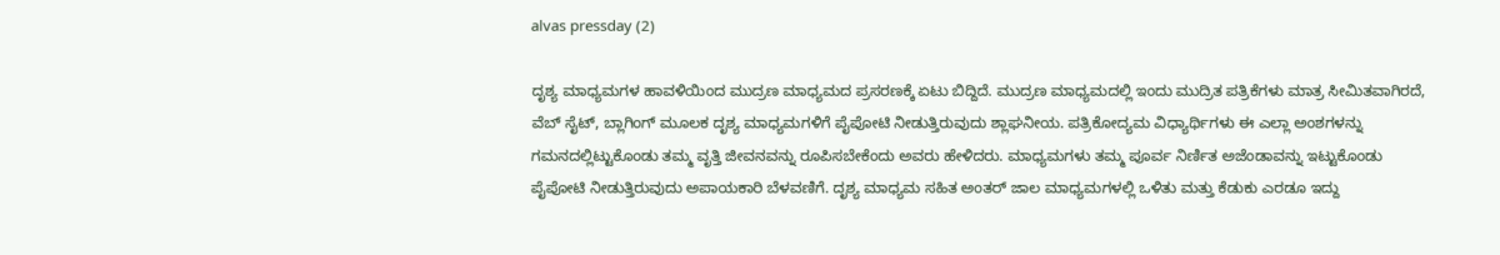alvas pressday (2)

ದೃಶ್ಯ ಮಾಧ್ಯಮಗಳ ಹಾವಳಿಯಿಂದ ಮುದ್ರಣ ಮಾಧ್ಯಮದ ಪ್ರಸರಣಕ್ಕೆ ಏಟು ಬಿದ್ದಿದೆ. ಮುದ್ರಣ ಮಾಧ್ಯಮದಲ್ಲಿ ಇಂದು ಮುದ್ರಿತ ಪತ್ರಿಕೆಗಳು ಮಾತ್ರ ಸೀಮಿತವಾಗಿರದೆ, ವೆಬ್ ಸೈಟ್, ಬ್ಲಾಗಿಂಗ್ ಮೂಲಕ ದೃಶ್ಯ ಮಾಧ್ಯಮಗಳಿಗೆ ಪೈಪೋಟಿ ನೀಡುತ್ತಿರುವುದು ಶ್ಲಾಘನೀಯ. ಪತ್ರಿಕೋದ್ಯಮ ವಿಧ್ಯಾರ್ಥಿಗಳು ಈ ಎಲ್ಲಾ ಅಂಶಗಳನ್ನು ಗಮನದಲ್ಲಿಟ್ಟುಕೊಂಡು ತಮ್ಮ ವೃತ್ತಿ ಜೀವನವನ್ನು ರೂಪಿಸಬೇಕೆಂದು ಅವರು ಹೇಳಿದರು. ಮಾಧ್ಯಮಗಳು ತಮ್ಮ ಪೂರ್ವ ನಿರ್ಣಿತ ಅಜೆಂಡಾವನ್ನು ಇಟ್ಟುಕೊಂಡು ಪೈಪೋಟಿ ನೀಡುತ್ತಿರುವುದು ಅಪಾಯಕಾರಿ ಬೆಳವಣಿಗೆ. ದೃಶ್ಯ ಮಾಧ್ಯಮ ಸಹಿತ ಅಂತರ್ ಜಾಲ ಮಾಧ್ಯಮಗಳಲ್ಲಿ ಒಳಿತು ಮತ್ತು ಕೆಡುಕು ಎರಡೂ ಇದ್ದು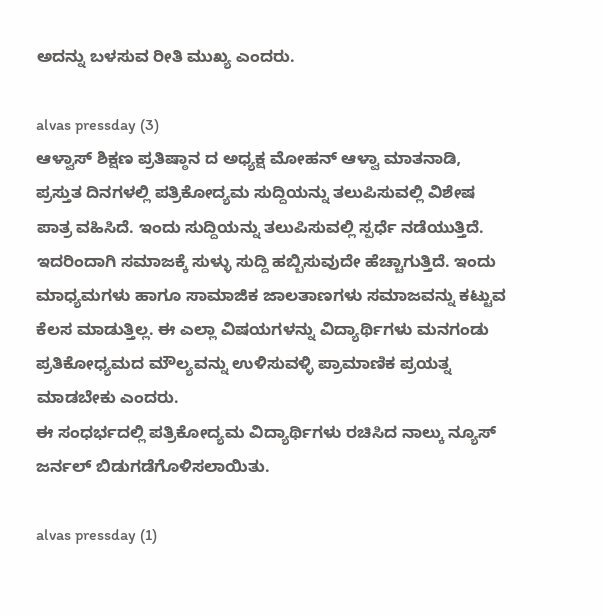ಅದನ್ನು ಬಳಸುವ ರೀತಿ ಮುಖ್ಯ ಎಂದರು.

alvas pressday (3)
ಆಳ್ವಾಸ್ ಶಿಕ್ಷಣ ಪ್ರತಿಷ್ಠಾನ ದ ಅಧ್ಯಕ್ಷ ಮೋಹನ್ ಆಳ್ವಾ ಮಾತನಾಡಿ, ಪ್ರಸ್ತುತ ದಿನಗಳಲ್ಲಿ ಪತ್ರಿಕೋದ್ಯಮ ಸುದ್ದಿಯನ್ನು ತಲುಪಿಸುವಲ್ಲಿ ವಿಶೇಷ ಪಾತ್ರ ವಹಿಸಿದೆ. ಇಂದು ಸುದ್ದಿಯನ್ನು ತಲುಪಿಸುವಲ್ಲಿ ಸ್ಪರ್ಧೆ ನಡೆಯುತ್ತಿದೆ. ಇದರಿಂದಾಗಿ ಸಮಾಜಕ್ಕೆ ಸುಳ್ಳು ಸುದ್ದಿ ಹಬ್ಬಿಸುವುದೇ ಹೆಚ್ಚಾಗುತ್ತಿದೆ. ಇಂದು ಮಾಧ್ಯಮಗಳು ಹಾಗೂ ಸಾಮಾಜಿಕ ಜಾಲತಾಣಗಳು ಸಮಾಜವನ್ನು ಕಟ್ಟುವ ಕೆಲಸ ಮಾಡುತ್ತಿಲ್ಲ. ಈ ಎಲ್ಲಾ ವಿಷಯಗಳನ್ನು ವಿದ್ಯಾರ್ಥಿಗಳು ಮನಗಂಡು ಪ್ರತಿಕೋಧ್ಯಮದ ಮೌಲ್ಯವನ್ನು ಉಳಿಸುವಳ್ಳಿ ಪ್ರಾಮಾಣಿಕ ಪ್ರಯತ್ನ ಮಾಡಬೇಕು ಎಂದರು.
ಈ ಸಂಧರ್ಭದಲ್ಲಿ ಪತ್ರಿಕೋದ್ಯಮ ವಿದ್ಯಾರ್ಥಿಗಳು ರಚಿಸಿದ ನಾಲ್ಕು ನ್ಯೂಸ್ ಜರ್ನಲ್ ಬಿಡುಗಡೆಗೊಳಿಸಲಾಯಿತು.

alvas pressday (1)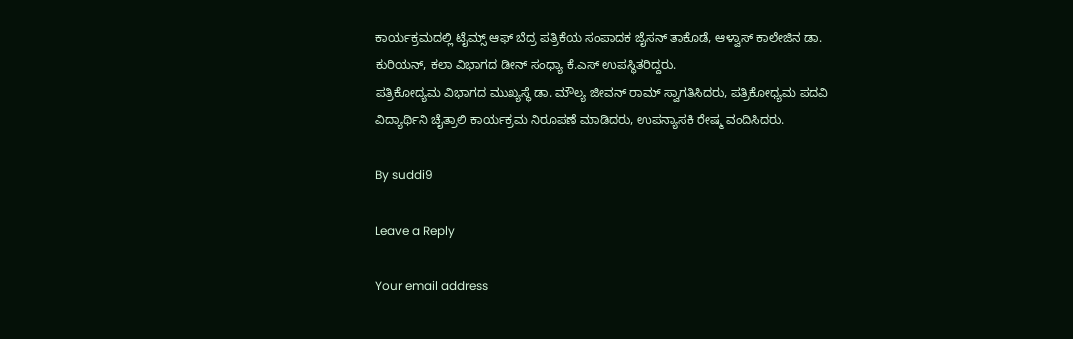ಕಾರ್ಯಕ್ರಮದಲ್ಲಿ ಟೈಮ್ಸ್ ಆಫ್ ಬೆದ್ರ ಪತ್ರಿಕೆಯ ಸಂಪಾದಕ ಜೈಸನ್ ತಾಕೊಡೆ, ಆಳ್ವಾಸ್ ಕಾಲೇಜಿನ ಡಾ. ಕುರಿಯನ್, ಕಲಾ ವಿಭಾಗದ ಡೀನ್ ಸಂಧ್ಯಾ ಕೆ.ಎಸ್ ಉಪಸ್ಥಿತರಿದ್ದರು.
ಪತ್ರಿಕೋದ್ಯಮ ವಿಭಾಗದ ಮುಖ್ಯಸ್ಥೆ ಡಾ. ಮೌಲ್ಯ ಜೀವನ್ ರಾಮ್ ಸ್ವಾಗತಿಸಿದರು, ಪತ್ರಿಕೋಧ್ಯಮ ಪದವಿ ವಿದ್ಯಾರ್ಥಿನಿ ಚೈತ್ರಾಲಿ ಕಾರ್ಯಕ್ರಮ ನಿರೂಪಣೆ ಮಾಡಿದರು, ಉಪನ್ಯಾಸಕಿ ರೇಷ್ಮ ವಂದಿಸಿದರು.

By suddi9

Leave a Reply

Your email address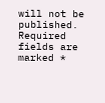will not be published. Required fields are marked *